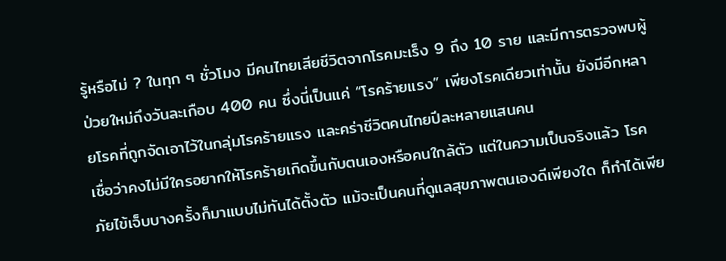รู้หรือไม่ ? ในทุก ๆ ชั่วโมง มีคนไทยเสียชีวิตจากโรคมะเร็ง 9 ถึง 10 ราย และมีการตรวจพบผู้ป่วยใหม่ถึงวันละเกือบ 400 คน ซึ่งนี่เป็นแค่ “โรคร้ายแรง” เพียงโรคเดียวเท่านั้น ยังมีอีกหลายโรคที่ถูกจัดเอาไว้ในกลุ่มโรคร้ายแรง และคร่าชีวิตคนไทยปีละหลายแสนคน
เชื่อว่าคงไม่มีใครอยากให้โรคร้ายเกิดขึ้นกับตนเองหรือคนใกล้ตัว แต่ในความเป็นจริงแล้ว โรคภัยไข้เจ็บบางครั้งก็มาแบบไม่ทันได้ตั้งตัว แม้จะเป็นคนที่ดูแลสุขภาพตนเองดีเพียงใด ก็ทำได้เพีย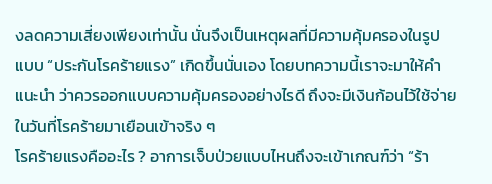งลดความเสี่ยงเพียงเท่านั้น นั่นจึงเป็นเหตุผลที่มีความคุ้มครองในรูปแบบ “ประกันโรคร้ายแรง” เกิดขึ้นนั่นเอง โดยบทความนี้เราจะมาให้คำแนะนำ ว่าควรออกแบบความคุ้มครองอย่างไรดี ถึงจะมีเงินก้อนไว้ใช้จ่ายในวันที่โรคร้ายมาเยือนเข้าจริง ๆ
โรคร้ายแรงคืออะไร ? อาการเจ็บป่วยแบบไหนถึงจะเข้าเกณฑ์ว่า “ร้า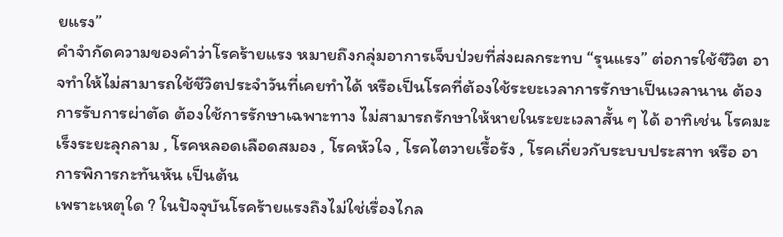ยแรง”
คำจำกัดความของคำว่าโรคร้ายแรง หมายถึงกลุ่มอาการเจ็บป่วยที่ส่งผลกระทบ “รุนแรง” ต่อการใช้ชีวิต อาจทำให้ไม่สามารถใช้ชีวิตประจำวันที่เคยทำได้ หรือเป็นโรคที่ต้องใช้ระยะเวลาการรักษาเป็นเวลานาน ต้องการรับการผ่าตัด ต้องใช้การรักษาเฉพาะทาง ไม่สามารถรักษาให้หายในระยะเวลาสั้น ๆ ได้ อาทิเช่น โรคมะเร็งระยะลุกลาม , โรคหลอดเลือดสมอง , โรคหัวใจ , โรคไตวายเรื้อรัง , โรคเกี่ยวกับระบบประสาท หรือ อาการพิการกะทันหัน เป็นต้น
เพราะเหตุใด ? ในปัจจุบันโรคร้ายแรงถึงไม่ใช่เรื่องไกล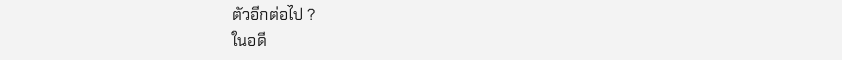ตัวอีกต่อไป ?
ในอดี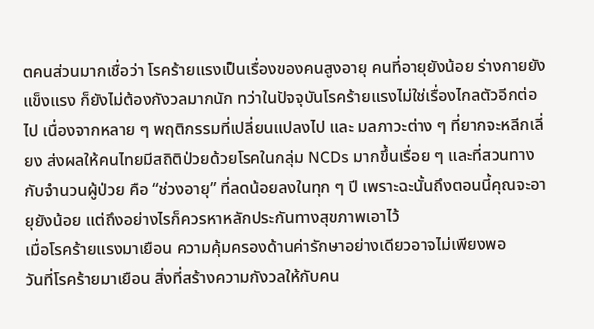ตคนส่วนมากเชื่อว่า โรคร้ายแรงเป็นเรื่องของคนสูงอายุ คนที่อายุยังน้อย ร่างกายยังแข็งแรง ก็ยังไม่ต้องกังวลมากนัก ทว่าในปัจจุบันโรคร้ายแรงไม่ใช่เรื่องไกลตัวอีกต่อไป เนื่องจากหลาย ๆ พฤติกรรมที่เปลี่ยนแปลงไป และ มลภาวะต่าง ๆ ที่ยากจะหลีกเลี่ยง ส่งผลให้คนไทยมีสถิติป่วยด้วยโรคในกลุ่ม NCDs มากขึ้นเรื่อย ๆ และที่สวนทางกับจำนวนผู้ป่วย คือ “ช่วงอายุ” ที่ลดน้อยลงในทุก ๆ ปี เพราะฉะนั้นถึงตอนนี้คุณจะอายุยังน้อย แต่ถึงอย่างไรก็ควรหาหลักประกันทางสุขภาพเอาไว้
เมื่อโรคร้ายแรงมาเยือน ความคุ้มครองด้านค่ารักษาอย่างเดียวอาจไม่เพียงพอ
วันที่โรคร้ายมาเยือน สิ่งที่สร้างความกังวลให้กับคน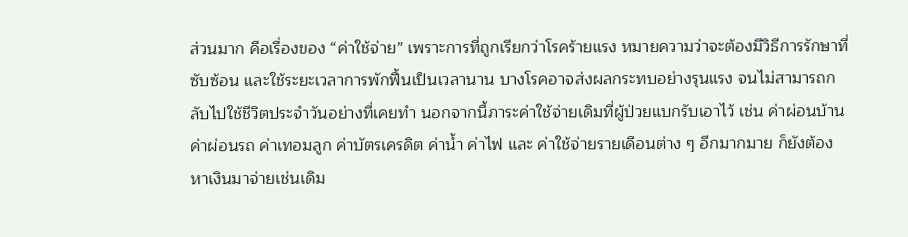ส่วนมาก คือเรื่องของ “ค่าใช้จ่าย” เพราะการที่ถูกเรียกว่าโรคร้ายแรง หมายความว่าจะต้องมีวิธีการรักษาที่ซับซ้อน และใช้ระยะเวลาการพักฟื้นเป็นเวลานาน บางโรคอาจส่งผลกระทบอย่างรุนแรง จนไม่สามารถกลับไปใช้ชีวิตประจำวันอย่างที่เคยทำ นอกจากนี้ภาระค่าใช้จ่ายเดิมที่ผู้ป่วยแบกรับเอาไว้ เช่น ค่าผ่อนบ้าน ค่าผ่อนรถ ค่าเทอมลูก ค่าบัตรเครดิต ค่าน้ำ ค่าไฟ และ ค่าใช้จ่ายรายเดือนต่าง ๆ อีกมากมาย ก็ยังต้องหาเงินมาจ่ายเช่นเดิม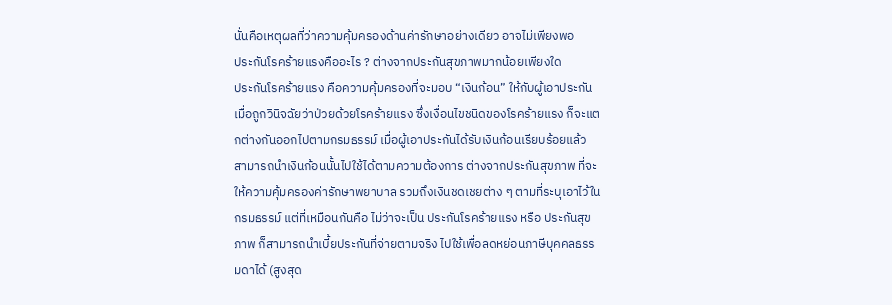นั่นคือเหตุผลที่ว่าความคุ้มครองด้านค่ารักษาอย่างเดียว อาจไม่เพียงพอ
ประกันโรคร้ายแรงคืออะไร ? ต่างจากประกันสุขภาพมากน้อยเพียงใด
ประกันโรคร้ายแรง คือความคุ้มครองที่จะมอบ “เงินก้อน” ให้กับผู้เอาประกัน เมื่อถูกวินิจฉัยว่าป่วยด้วยโรคร้ายแรง ซึ่งเงื่อนไขชนิดของโรคร้ายแรง ก็จะแตกต่างกันออกไปตามกรมธรรม์ เมื่อผู้เอาประกันได้รับเงินก้อนเรียบร้อยแล้ว สามารถนำเงินก้อนนั้นไปใช้ได้ตามความต้องการ ต่างจากประกันสุขภาพ ที่จะให้ความคุ้มครองค่ารักษาพยาบาล รวมถึงเงินชดเชยต่าง ๆ ตามที่ระบุเอาไว้ในกรมธรรม์ แต่ที่เหมือนกันคือ ไม่ว่าจะเป็น ประกันโรคร้ายแรง หรือ ประกันสุขภาพ ก็สามารถนำเบี้ยประกันที่จ่ายตามจริง ไปใช้เพื่อลดหย่อนภาษีบุคคลธรรมดาได้ (สูงสุด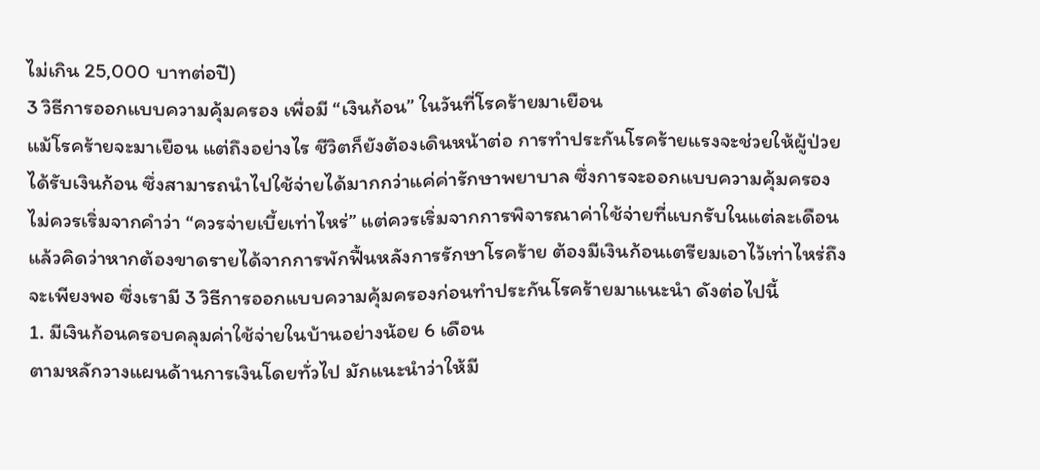ไม่เกิน 25,000 บาทต่อปี)
3 วิธีการออกแบบความคุ้มครอง เพื่อมี “เงินก้อน” ในวันที่โรคร้ายมาเยือน
แม้โรคร้ายจะมาเยือน แต่ถึงอย่างไร ชีวิตก็ยังต้องเดินหน้าต่อ การทำประกันโรคร้ายแรงจะช่วยให้ผู้ป่วยได้รับเงินก้อน ซึ่งสามารถนำไปใช้จ่ายได้มากกว่าแค่ค่ารักษาพยาบาล ซึ่งการจะออกแบบความคุ้มครองไม่ควรเริ่มจากคำว่า “ควรจ่ายเบี้ยเท่าไหร่” แต่ควรเริ่มจากการพิจารณาค่าใช้จ่ายที่แบกรับในแต่ละเดือน แล้วคิดว่าหากต้องขาดรายได้จากการพักฟื้นหลังการรักษาโรคร้าย ต้องมีเงินก้อนเตรียมเอาไว้เท่าไหร่ถึงจะเพียงพอ ซึ่งเรามี 3 วิธีการออกแบบความคุ้มครองก่อนทำประกันโรคร้ายมาแนะนำ ดังต่อไปนี้
1. มีเงินก้อนครอบคลุมค่าใช้จ่ายในบ้านอย่างน้อย 6 เดือน
ตามหลักวางแผนด้านการเงินโดยทั่วไป มักแนะนำว่าให้มี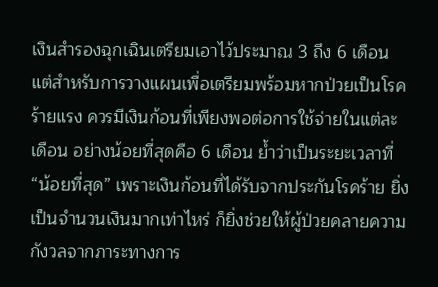เงินสำรองฉุกเฉินเตรียมเอาไว้ประมาณ 3 ถึง 6 เดือน แต่สำหรับการวางแผนเพื่อเตรียมพร้อมหากป่วยเป็นโรคร้ายแรง ควรมีเงินก้อนที่เพียงพอต่อการใช้จ่ายในแต่ละเดือน อย่างน้อยที่สุดคือ 6 เดือน ย้ำว่าเป็นระยะเวลาที่ “น้อยที่สุด” เพราะเงินก้อนที่ได้รับจากประกันโรคร้าย ยิ่งเป็นจำนวนเงินมากเท่าไหร่ ก็ยิ่งช่วยให้ผู้ป่วยคลายความกังวลจากภาระทางการ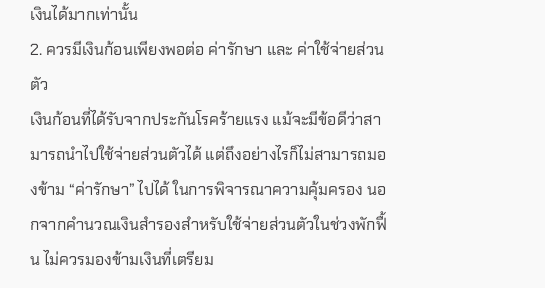เงินได้มากเท่านั้น
2. ควรมีเงินก้อนเพียงพอต่อ ค่ารักษา และ ค่าใช้จ่ายส่วนตัว
เงินก้อนที่ได้รับจากประกันโรคร้ายแรง แม้จะมีข้อดีว่าสามารถนำไปใช้จ่ายส่วนตัวได้ แต่ถึงอย่างไรก็ไม่สามารถมองข้าม “ค่ารักษา” ไปได้ ในการพิจารณาความคุ้มครอง นอกจากคำนวณเงินสำรองสำหรับใช้จ่ายส่วนตัวในช่วงพักฟื้น ไม่ควรมองข้ามเงินที่เตรียม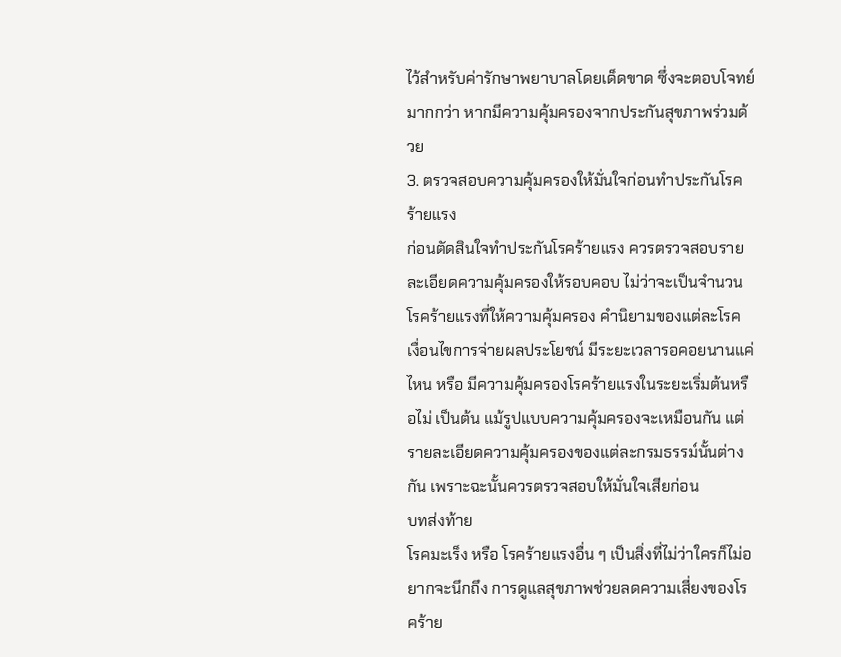ไว้สำหรับค่ารักษาพยาบาลโดยเด็ดขาด ซึ่งจะตอบโจทย์มากกว่า หากมีความคุ้มครองจากประกันสุขภาพร่วมด้วย
3. ตรวจสอบความคุ้มครองให้มั่นใจก่อนทำประกันโรคร้ายแรง
ก่อนตัดสินใจทำประกันโรคร้ายแรง ควรตรวจสอบรายละเอียดความคุ้มครองให้รอบคอบ ไม่ว่าจะเป็นจำนวนโรคร้ายแรงที่ให้ความคุ้มครอง คำนิยามของแต่ละโรค เงื่อนไขการจ่ายผลประโยชน์ มีระยะเวลารอคอยนานแค่ไหน หรือ มีความคุ้มครองโรคร้ายแรงในระยะเริ่มต้นหรือไม่ เป็นต้น แม้รูปแบบความคุ้มครองจะเหมือนกัน แต่รายละเอียดความคุ้มครองของแต่ละกรมธรรม์นั้นต่างกัน เพราะฉะนั้นควรตรวจสอบให้มั่นใจเสียก่อน
บทส่งท้าย
โรคมะเร็ง หรือ โรคร้ายแรงอื่น ๆ เป็นสิ่งที่ไม่ว่าใครก็ไม่อยากจะนึกถึง การดูแลสุขภาพช่วยลดความเสี่ยงของโรคร้าย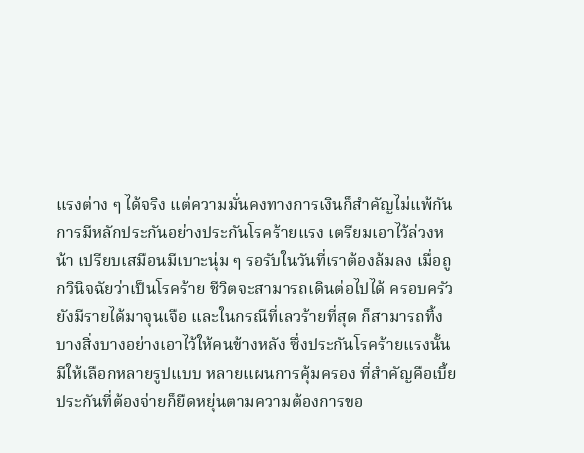แรงต่าง ๆ ได้จริง แต่ความมั่นคงทางการเงินก็สำคัญไม่แพ้กัน การมีหลักประกันอย่างประกันโรคร้ายแรง เตรียมเอาไว้ล่วงหน้า เปรียบเสมือนมีเบาะนุ่ม ๆ รอรับในวันที่เราต้องล้มลง เมื่อถูกวินิจฉัยว่าเป็นโรคร้าย ชีวิตจะสามารถเดินต่อไปได้ ครอบครัวยังมีรายได้มาจุนเจือ และในกรณีที่เลวร้ายที่สุด ก็สามารถทิ้งบางสิ่งบางอย่างเอาไว้ให้คนข้างหลัง ซึ่งประกันโรคร้ายแรงนั้นมีให้เลือกหลายรูปแบบ หลายแผนการคุ้มครอง ที่สำคัญคือเบี้ยประกันที่ต้องจ่ายก็ยืดหยุ่นตามความต้องการขอ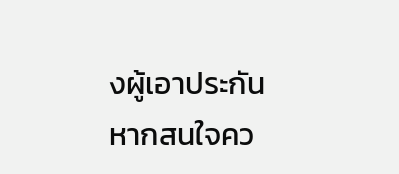งผู้เอาประกัน หากสนใจคว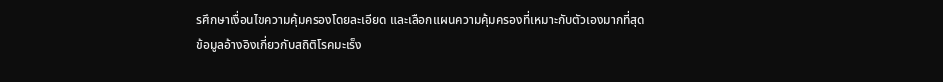รศึกษาเงื่อนไขความคุ้มครองโดยละเอียด และเลือกแผนความคุ้มครองที่เหมาะกับตัวเองมากที่สุด
ข้อมูลอ้างอิงเกี่ยวกับสถิติโรคมะเร็ง